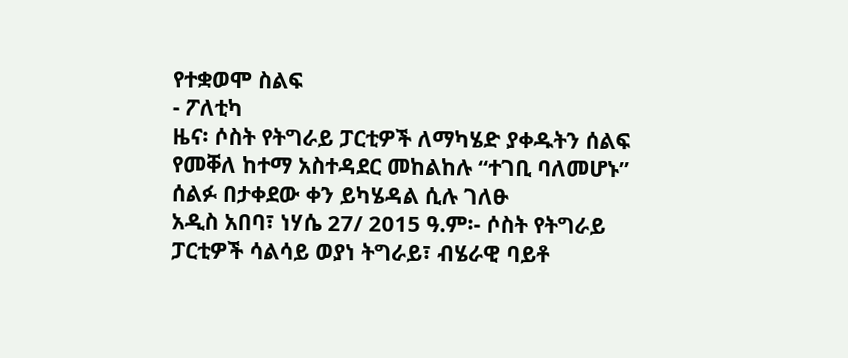የተቋወሞ ስልፍ
- ፖለቲካ
ዜና፡ ሶስት የትግራይ ፓርቲዎች ለማካሄድ ያቀዱትን ሰልፍ የመቐለ ከተማ አስተዳደር መከልከሉ “ተገቢ ባለመሆኑ” ሰልፉ በታቀደው ቀን ይካሄዳል ሲሉ ገለፁ
አዲስ አበባ፣ ነሃሴ 27/ 2015 ዓ.ም፡- ሶስት የትግራይ ፓርቲዎች ሳልሳይ ወያነ ትግራይ፣ ብሄራዊ ባይቶ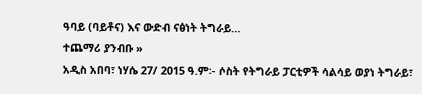ዓባይ (ባይቶና) እና ውድብ ናፅነት ትግራይ…
ተጨማሪ ያንብቡ »
አዲስ አበባ፣ ነሃሴ 27/ 2015 ዓ.ም፡- ሶስት የትግራይ ፓርቲዎች ሳልሳይ ወያነ ትግራይ፣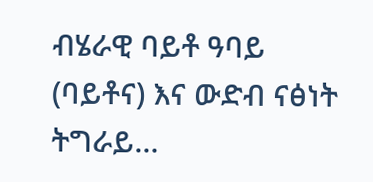ብሄራዊ ባይቶ ዓባይ (ባይቶና) እና ውድብ ናፅነት ትግራይ…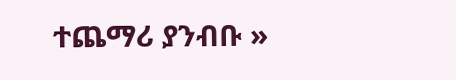ተጨማሪ ያንብቡ »